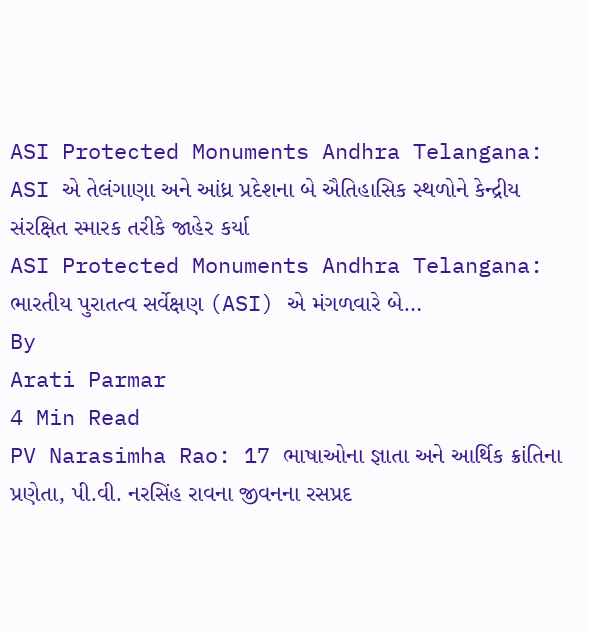ASI Protected Monuments Andhra Telangana: ASI એ તેલંગાણા અને આંધ્ર પ્રદેશના બે ઐતિહાસિક સ્થળોને કેન્દ્રીય સંરક્ષિત સ્મારક તરીકે જાહેર કર્યા
ASI Protected Monuments Andhra Telangana: ભારતીય પુરાતત્વ સર્વેક્ષણ (ASI) એ મંગળવારે બે…
By
Arati Parmar
4 Min Read
PV Narasimha Rao: 17 ભાષાઓના જ્ઞાતા અને આર્થિક ક્રાંતિના પ્રણેતા, પી.વી. નરસિંહ રાવના જીવનના રસપ્રદ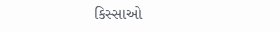કિસ્સાઓ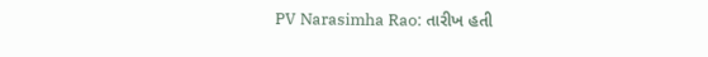PV Narasimha Rao: તારીખ હતી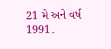21 મે અને વર્ષ 1991.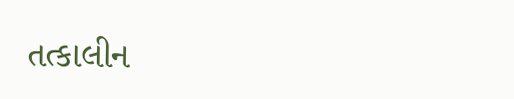તત્કાલીન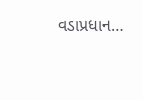વડાપ્રધાન…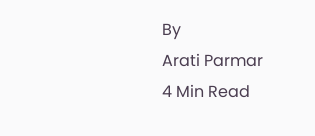By
Arati Parmar
4 Min Read